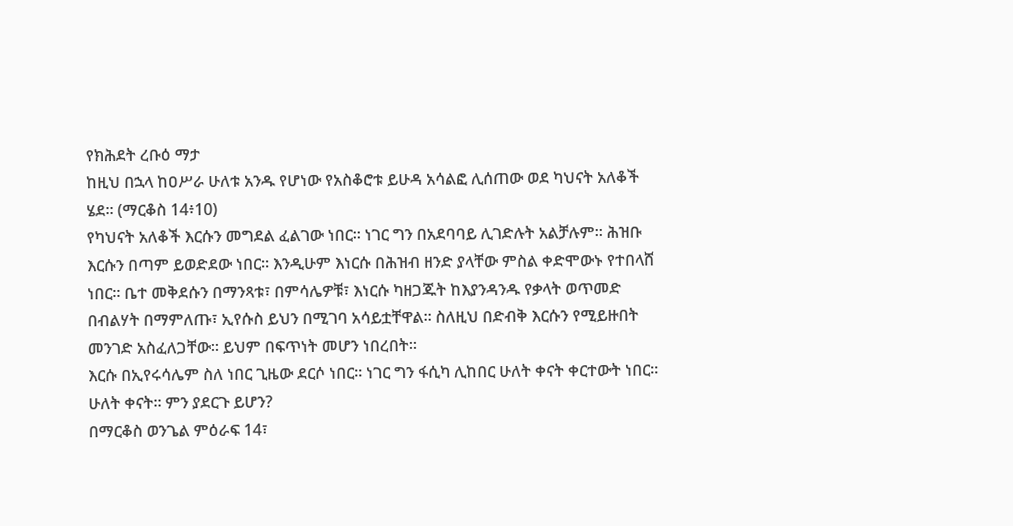የክሕደት ረቡዕ ማታ
ከዚህ በኋላ ከዐሥራ ሁለቱ አንዱ የሆነው የአስቆሮቱ ይሁዳ አሳልፎ ሊሰጠው ወደ ካህናት አለቆች ሄደ። (ማርቆስ 14፥10)
የካህናት አለቆች እርሱን መግደል ፈልገው ነበር። ነገር ግን በአደባባይ ሊገድሉት አልቻሉም። ሕዝቡ እርሱን በጣም ይወድደው ነበር። እንዲሁም እነርሱ በሕዝብ ዘንድ ያላቸው ምስል ቀድሞውኑ የተበላሸ ነበር። ቤተ መቅደሱን በማንጻቱ፣ በምሳሌዎቹ፣ እነርሱ ካዘጋጁት ከእያንዳንዱ የቃላት ወጥመድ በብልሃት በማምለጡ፣ ኢየሱስ ይህን በሚገባ አሳይቷቸዋል። ስለዚህ በድብቅ እርሱን የሚይዙበት መንገድ አስፈለጋቸው። ይህም በፍጥነት መሆን ነበረበት።
እርሱ በኢየሩሳሌም ስለ ነበር ጊዜው ደርሶ ነበር። ነገር ግን ፋሲካ ሊከበር ሁለት ቀናት ቀርተውት ነበር። ሁለት ቀናት። ምን ያደርጉ ይሆን?
በማርቆስ ወንጌል ምዕራፍ 14፣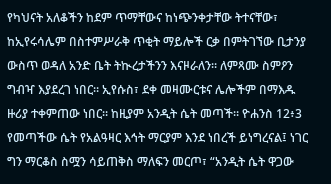የካህናት አለቆችን ከደም ጥማቸውና ከነጭንቀታቸው ትተናቸው፣ ከኢየሩሳሌም በስተምሥራቅ ጥቂት ማይሎች ርቃ በምትገኘው ቢታንያ ውስጥ ወዳለ አንድ ቤት ትኲረታችንን እናዞራለን። ለምጻሙ ስምዖን ግብዣ እያደረገ ነበር። ኢየሱስ፣ ደቀ መዛሙርቱና ሌሎችም በማእዱ ዙሪያ ተቀምጠው ነበር። ከዚያም አንዲት ሴት መጣች። ዮሐንስ 12፥3 የመጣችው ሴት የአልዓዛር እኅት ማርያም እንደ ነበረች ይነግረናል፤ ነገር ግን ማርቆስ ስሟን ሳይጠቅስ ማለፍን መርጦ፣ “አንዲት ሴት ዋጋው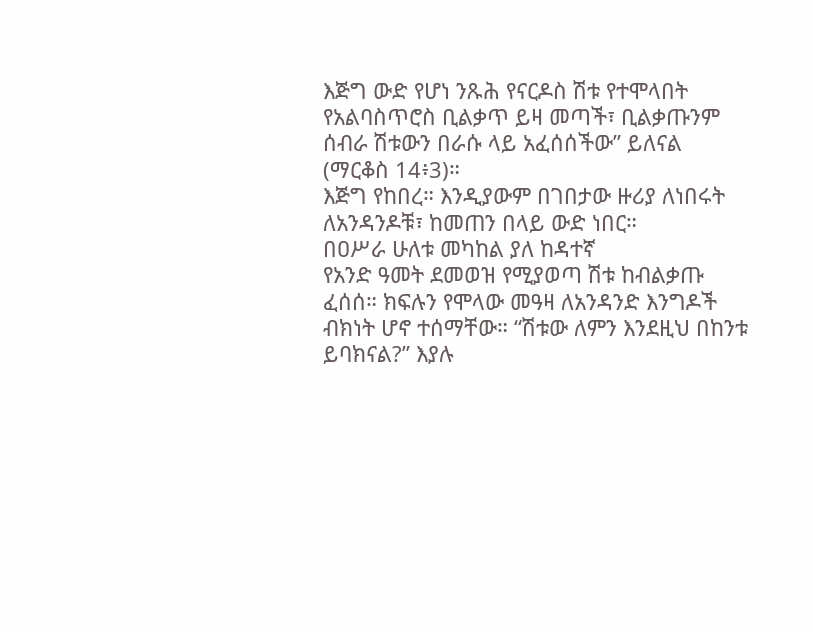እጅግ ውድ የሆነ ንጹሕ የናርዶስ ሽቱ የተሞላበት የአልባስጥሮስ ቢልቃጥ ይዛ መጣች፣ ቢልቃጡንም ሰብራ ሽቱውን በራሱ ላይ አፈሰሰችው” ይለናል (ማርቆስ 14፥3)።
እጅግ የከበረ። እንዲያውም በገበታው ዙሪያ ለነበሩት ለአንዳንዶቹ፣ ከመጠን በላይ ውድ ነበር።
በዐሥራ ሁለቱ መካከል ያለ ከዳተኛ
የአንድ ዓመት ደመወዝ የሚያወጣ ሽቱ ከብልቃጡ ፈሰሰ። ክፍሉን የሞላው መዓዛ ለአንዳንድ እንግዶች ብክነት ሆኖ ተሰማቸው። “ሽቱው ለምን እንደዚህ በከንቱ ይባክናል?” እያሉ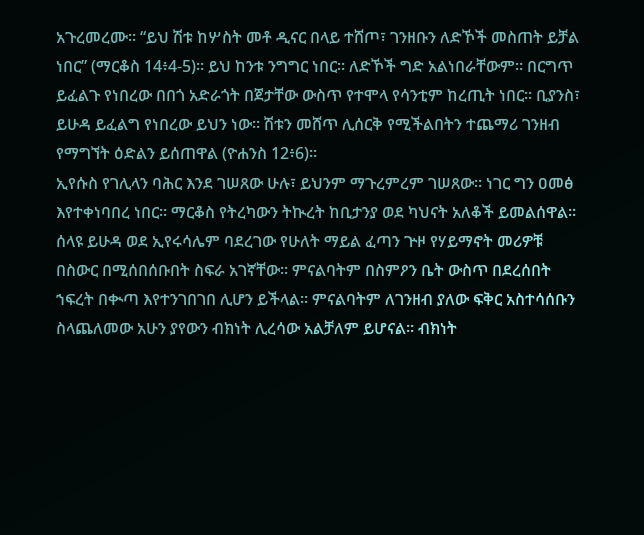አጉረመረሙ። “ይህ ሽቱ ከሦስት መቶ ዲናር በላይ ተሸጦ፣ ገንዘቡን ለድኾች መስጠት ይቻል ነበር” (ማርቆስ 14፥4-5)። ይህ ከንቱ ንግግር ነበር። ለድኾች ግድ አልነበራቸውም። በርግጥ ይፈልጉ የነበረው በበጎ አድራጎት በጀታቸው ውስጥ የተሞላ የሳንቲም ከረጢት ነበር። ቢያንስ፣ ይሁዳ ይፈልግ የነበረው ይህን ነው። ሽቱን መሸጥ ሊሰርቅ የሚችልበትን ተጨማሪ ገንዘብ የማግኘት ዕድልን ይሰጠዋል (ዮሐንስ 12፥6)።
ኢየሱስ የገሊላን ባሕር እንደ ገሠጸው ሁሉ፣ ይህንም ማጉረምረም ገሠጸው። ነገር ግን ዐመፅ እየተቀነባበረ ነበር። ማርቆስ የትረካውን ትኲረት ከቢታንያ ወደ ካህናት አለቆች ይመልሰዋል። ሰላዩ ይሁዳ ወደ ኢየሩሳሌም ባደረገው የሁለት ማይል ፈጣን ጕዞ የሃይማኖት መሪዎቹ በስውር በሚሰበሰቡበት ስፍራ አገኛቸው። ምናልባትም በስምዖን ቤት ውስጥ በደረሰበት ኀፍረት በቊጣ እየተንገበገበ ሊሆን ይችላል። ምናልባትም ለገንዘብ ያለው ፍቅር አስተሳሰቡን ስላጨለመው አሁን ያየውን ብክነት ሊረሳው አልቻለም ይሆናል። ብክነት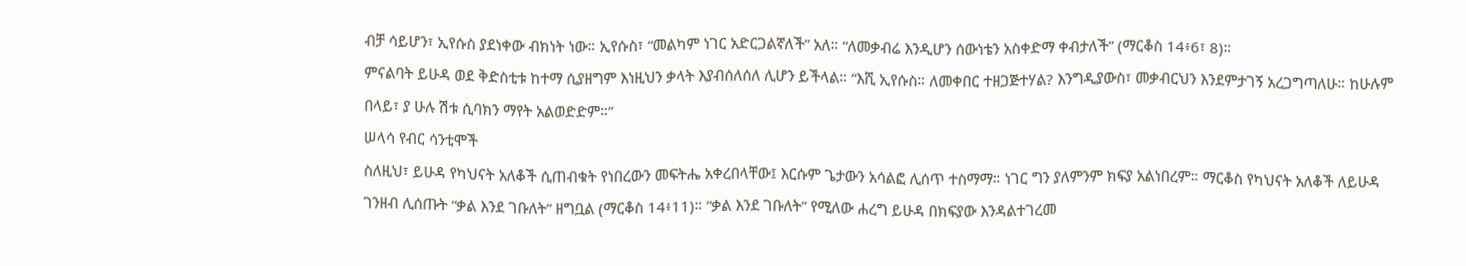ብቻ ሳይሆን፣ ኢየሱስ ያደነቀው ብክነት ነው። ኢየሱስ፣ “መልካም ነገር አድርጋልኛለች” አለ። “ለመቃብሬ እንዲሆን ሰውነቴን አስቀድማ ቀብታለች” (ማርቆስ 14፥6፣ 8)።
ምናልባት ይሁዳ ወደ ቅድስቲቱ ከተማ ሲያዘግም እነዚህን ቃላት እያብሰለሰለ ሊሆን ይችላል። “እሺ ኢየሱስ። ለመቀበር ተዘጋጅተሃል? እንግዲያውስ፣ መቃብርህን እንደምታገኝ አረጋግጣለሁ። ከሁሉም በላይ፣ ያ ሁሉ ሽቱ ሲባክን ማየት አልወድድም።”
ሠላሳ የብር ሳንቲሞች
ስለዚህ፣ ይሁዳ የካህናት አለቆች ሲጠብቁት የነበረውን መፍትሔ አቀረበላቸው፤ እርሱም ጌታውን አሳልፎ ሊሰጥ ተስማማ። ነገር ግን ያለምንም ክፍያ አልነበረም። ማርቆስ የካህናት አለቆች ለይሁዳ ገንዘብ ሊሰጡት “ቃል እንደ ገቡለት” ዘግቧል (ማርቆስ 14፥11)። “ቃል እንደ ገቡለት” የሚለው ሐረግ ይሁዳ በክፍያው እንዳልተገረመ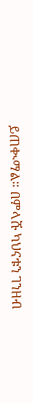ይጠቊማል። በምላሹ ካህናቱን ገንዘብ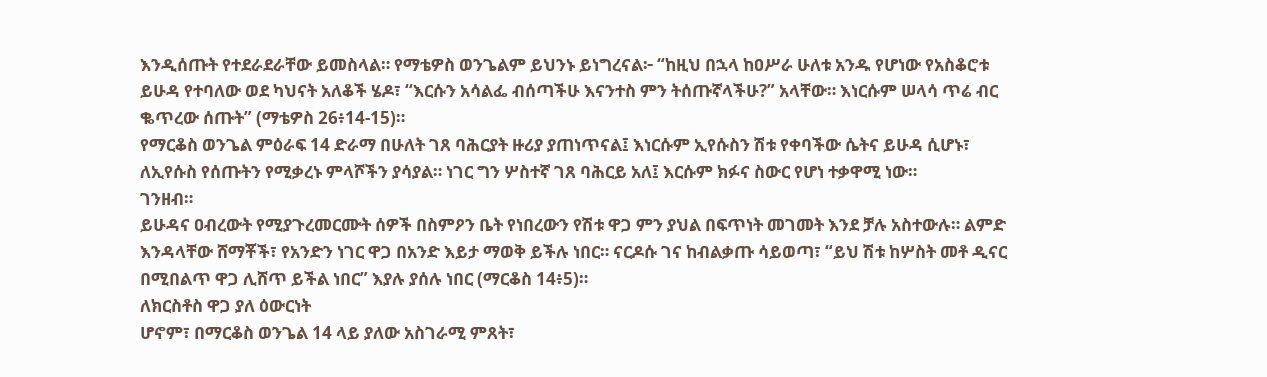እንዲሰጡት የተደራደራቸው ይመስላል። የማቴዎስ ወንጌልም ይህንኑ ይነግረናል፦ “ከዚህ በኋላ ከዐሥራ ሁለቱ አንዱ የሆነው የአስቆሮቱ ይሁዳ የተባለው ወደ ካህናት አለቆች ሄዶ፣ “እርሱን አሳልፌ ብሰጣችሁ እናንተስ ምን ትሰጡኛላችሁ?” አላቸው። እነርሱም ሠላሳ ጥሬ ብር ቈጥረው ሰጡት” (ማቴዎስ 26፥14-15)።
የማርቆስ ወንጌል ምዕራፍ 14 ድራማ በሁለት ገጸ ባሕርያት ዙሪያ ያጠነጥናል፤ እነርሱም ኢየሱስን ሽቱ የቀባችው ሴትና ይሁዳ ሲሆኑ፣ ለኢየሱስ የሰጡትን የሚቃረኑ ምላሾችን ያሳያል። ነገር ግን ሦስተኛ ገጸ ባሕርይ አለ፤ እርሱም ክፉና ስውር የሆነ ተቃዋሚ ነው።
ገንዘብ።
ይሁዳና ዐብረውት የሚያጉረመርሙት ሰዎች በስምዖን ቤት የነበረውን የሽቱ ዋጋ ምን ያህል በፍጥነት መገመት እንደ ቻሉ አስተውሉ። ልምድ እንዳላቸው ሸማቾች፣ የአንድን ነገር ዋጋ በአንድ እይታ ማወቅ ይችሉ ነበር። ናርዶሱ ገና ከብልቃጡ ሳይወጣ፣ “ይህ ሽቱ ከሦስት መቶ ዲናር በሚበልጥ ዋጋ ሊሸጥ ይችል ነበር” እያሉ ያሰሉ ነበር (ማርቆስ 14፥5)።
ለክርስቶስ ዋጋ ያለ ዕውርነት
ሆኖም፣ በማርቆስ ወንጌል 14 ላይ ያለው አስገራሚ ምጸት፣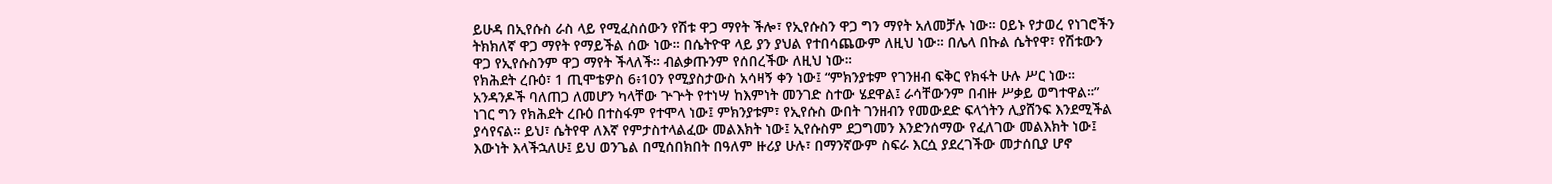ይሁዳ በኢየሱስ ራስ ላይ የሚፈስሰውን የሽቱ ዋጋ ማየት ችሎ፣ የኢየሱስን ዋጋ ግን ማየት አለመቻሉ ነው። ዐይኑ የታወረ የነገሮችን ትክክለኛ ዋጋ ማየት የማይችል ሰው ነው። በሴትዮዋ ላይ ያን ያህል የተበሳጨውም ለዚህ ነው። በሌላ በኩል ሴትየዋ፣ የሽቱውን ዋጋ የኢየሱስንም ዋጋ ማየት ችላለች። ብልቃጡንም የሰበረችው ለዚህ ነው።
የክሕደት ረቡዕ፣ 1 ጢሞቴዎስ 6፥10ን የሚያስታውስ አሳዛኝ ቀን ነው፤ “ምክንያቱም የገንዘብ ፍቅር የክፋት ሁሉ ሥር ነው። አንዳንዶች ባለጠጋ ለመሆን ካላቸው ጕጕት የተነሣ ከእምነት መንገድ ስተው ሄደዋል፤ ራሳቸውንም በብዙ ሥቃይ ወግተዋል።”
ነገር ግን የክሕደት ረቡዕ በተስፋም የተሞላ ነው፤ ምክንያቱም፣ የኢየሱስ ውበት ገንዘብን የመውደድ ፍላጎትን ሊያሸንፍ እንደሚችል ያሳየናል። ይህ፣ ሴትየዋ ለእኛ የምታስተላልፈው መልእክት ነው፤ ኢየሱስም ደጋግመን እንድንሰማው የፈለገው መልእክት ነው፤ እውነት እላችኋለሁ፤ ይህ ወንጌል በሚሰበክበት በዓለም ዙሪያ ሁሉ፣ በማንኛውም ስፍራ እርሷ ያደረገችው መታሰቢያ ሆኖ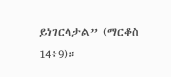ይነገርላታል” (ማርቆስ 14፥9)።